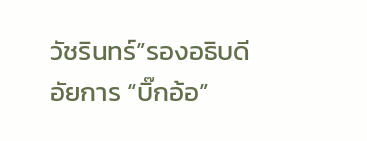วัชรินทร์”รองอธิบดีอัยการ “บิ๊กอ้อ”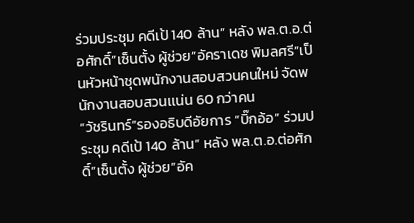ร่วมประชุม คดีเป้ 140 ล้าน” หลัง พล.ต.อ.ต่อศักดิ์”เซ็นตั้ง ผู้ช่วย”อัคราเดช พิมลศรี”เป็นหัวหน้าชุดพนักงานสอบสวนคนใหม่ จัดพนักงานสอบสวนเเน่น 60 กว่าคน
“วัชรินทร์”รองอธิบดีอัยการ “บิ๊กอ้อ” ร่วมประชุม คดีเป้ 140 ล้าน” หลัง พล.ต.อ.ต่อศักดิ์”เซ็นตั้ง ผู้ช่วย”อัค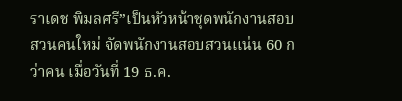ราเดช พิมลศรี”เป็นหัวหน้าชุดพนักงานสอบสวนคนใหม่ จัดพนักงานสอบสวนเเน่น 60 กว่าคน เมื่อวันที่ 19 ธ.ค.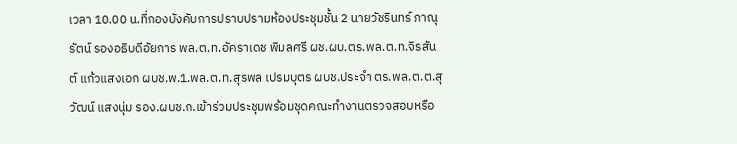เวลา 10.00 น.ที่กองบังคับการปราบปรามห้องประชุมชั้น 2 นายวัชรินทร์ ภาณุรัตน์ รองอธิบดีอัยการ พล.ต.ท.อัคราเดช พิมลศรี ผช.ผบ.ตร.พล.ต.ท.จิรสันต์ แก้วแสงเอก ผบช.พ.1.พล.ต.ท.สุรพล เปรมบุตร ผบช.ประจำ ตร.พล.ต.ต.สุวัฒน์ แสงนุ่ม รอง.ผบช.ก.เข้าร่วมประชุมพร้อมชุดคณะทำงานตรวจสอบหรือ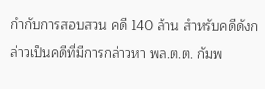กำกับการสอบสวน คดี 140 ล้าน สำหรับคดีดังกล่าวเป็นคดีที่มีการกล่าวหา พล.ต.ต. กัมพ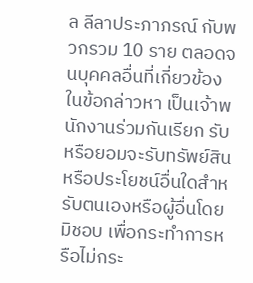ล ลีลาประภาภรณ์ กับพวกรวม 10 ราย ตลอดจนบุคคลอื่นที่เกี่ยวข้อง ในข้อกล่าวหา เป็นเจ้าพนักงานร่วมกันเรียก รับ หรือยอมจะรับทรัพย์สิน หรือประโยชน์อื่นใดสำหรับตนเองหรือผู้อื่นโดยมิชอบ เพื่อกระทำการหรือไม่กระ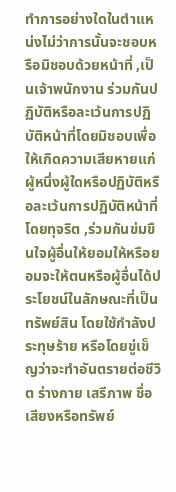ทำการอย่างใดในตำแหน่งไม่ว่าการนั้นจะชอบหรือมิชอบด้วยหน้าที่ ,เป็นเจ้าพนักงาน ร่วมกันปฏิบัติหรือละเว้นการปฏิบัติหน้าที่โดยมิชอบเพื่อให้เกิดความเสียหายแก่ผู้หนึ่งผู้ใดหรือปฏิบัติหรือละเว้นการปฏิบัติหน้าที่โดยทุจริต ,ร่วมกันข่มขืนใจผู้อื่นให้ยอมให้หรือยอมจะให้ตนหรือผู้อื่นได้ประโยชน์ในลักษณะที่เป็นทรัพย์สิน โดยใช้กำลังประทุษร้าย หรือโดยขู่เข็ญว่าจะทำอันตรายต่อชีวิต ร่างกาย เสรีภาพ ชื่อเสียงหรือทรัพย์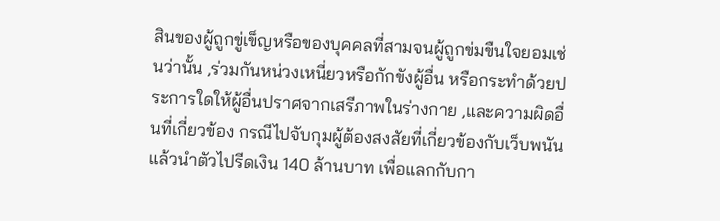สินของผู้ถูกขู่เข็ญหรือของบุคคลที่สามจนผู้ถูกข่มขืนใจยอมเช่นว่านั้น ,ร่วมกันหน่วงเหนี่ยวหรือกักขังผู้อื่น หรือกระทำด้วยประการใดให้ผู้อื่นปราศจากเสรีภาพในร่างกาย ,และความผิดอื่นที่เกี่ยวข้อง กรณีไปจับกุมผู้ต้องสงสัยที่เกี่ยวข้องกับเว็บพนัน แล้วนำตัวไปรีดเงิน 140 ล้านบาท เพื่อแลกกับกา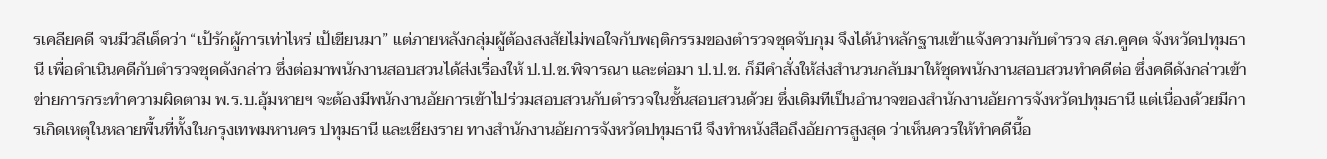รเคลียคดี จนมีวลีเด็ดว่า “เป้รักผู้การเท่าไหร่ เป้เขียนมา” แต่ภายหลังกลุ่มผู้ต้องสงสัยไม่พอใจกับพฤติกรรมของตำรวจชุดจับกุม จึงได้นำหลักฐานเข้าแจ้งความกับตำรวจ สภ.คูคต จังหวัดปทุมธานี เพื่อดำเนินคดีกับตำรวจชุดดังกล่าว ซึ่งต่อมาพนักงานสอบสวนได้ส่งเรื่องให้ ป.ป.ช.พิจารณา และต่อมา ป.ป.ช. ก็มีคำสั่งให้ส่งสำนวนกลับมาให้ชุดพนักงานสอบสวนทำคดีต่อ ซึ่งคดีดังกล่าวเข้าข่ายการกระทำความผิดตาม พ.ร.บ.อุ้มหายฯ จะต้องมีพนักงานอัยการเข้าไปร่วมสอบสวนกับตำรวจในชั้นสอบสวนด้วย ซึ่งเดิมทีเป็นอำนาจของสำนักงานอัยการจังหวัดปทุมธานี แต่เนื่องด้วยมีการเกิดเหตุในหลายพื้นที่ทั้งในกรุงเทพมหานคร ปทุมธานี และเชียงราย ทางสำนักงานอัยการจังหวัดปทุมธานี จึงทำหนังสือถึงอัยการสูงสุด ว่าเห็นควรให้ทำคดีนี้อ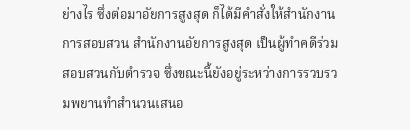ย่างไร ซึ่งต่อมาอัยการสูงสุด ก็ได้มีคำสั่งให้สำนักงานการสอบสวน สำนักงานอัยการสูงสุด เป็นผู้ทำคดีร่วมสอบสวนกับตำรวจ ซึ่งขณะนี้ยังอยู่ระหว่างการรวบรวมพยานทำสำนวนเสนอ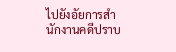ไปยังอัยการสำนักงานคดีปราบ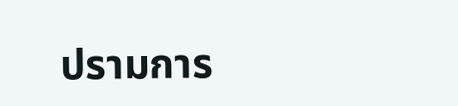ปรามการ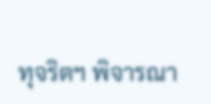ทุจริตฯ พิจารณา